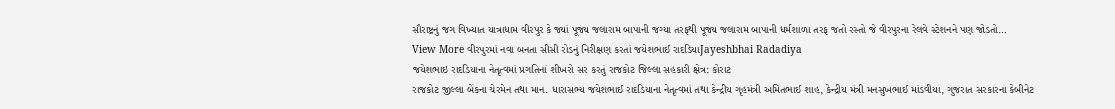સૌરાષ્ટ્રનું જગ વિખ્યાત યાત્રાધામ વીરપુર કે જ્યાં પૂજ્ય જલારામ બાપાની જગ્યા તરફથી પૂજ્ય જલારામ બાપાની ધર્મશાળા તરફ જતો રસ્તો જે વીરપુરના રેલવે સ્ટેશનને પણ જોડતો…
View More વીરપુરમાં નવા બનતા સીસી રોડનું નિરીક્ષણ કરતાં જયેશભાઈ રાદડિયાJayeshbhai Radadiya
જયેશભાઇ રાદડિયાના નેતૃત્વમાં પ્રગતિનાં શીખરો સર કરતું રાજકોટ જિલ્લા સહકારી ક્ષેત્ર: કોરાટ
રાજકોટ જીલ્લા બેંકના ચેરમેન તથા માન. ધારાસભ્ય જયેશભાઈ રાદડિયાના નેતૃત્વમાં તથા કેન્દ્રીય ગૃહમંત્રી અમિતભાઈ શાહ, કેન્દ્રીય મંત્રી મનસુખભાઈ માંડવીયા, ગુજરાત સરકારના કેબીનેટ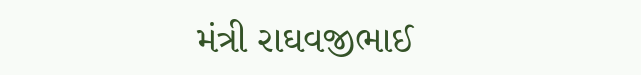મંત્રી રાઘવજીભાઈ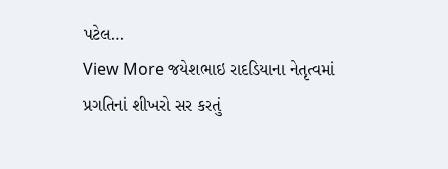પટેલ…
View More જયેશભાઇ રાદડિયાના નેતૃત્વમાં પ્રગતિનાં શીખરો સર કરતું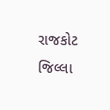રાજકોટ જિલ્લા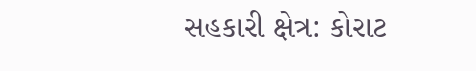સહકારી ક્ષેત્ર: કોરાટ